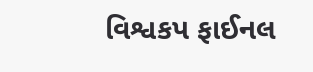વિશ્વકપ ફાઈનલ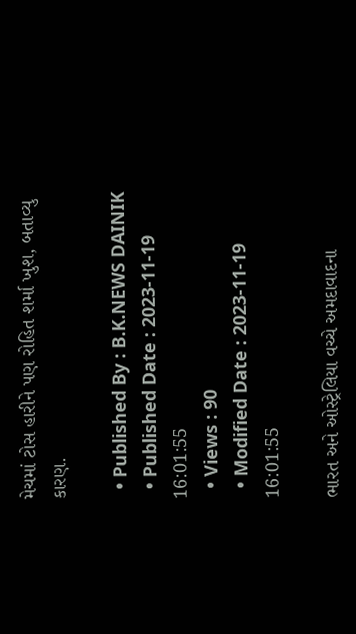મેચમાં ટોસ હારીને પણ રોહિત શર્મા ખુશ, બતાવ્યુ કારણ.

  • Published By : B.K.NEWS DAINIK
  • Published Date : 2023-11-19 16:01:55
  • Views : 90
  • Modified Date : 2023-11-19 16:01:55

ભારત અને ઓસ્ટ્રેલિયા વચ્ચે અમદાવાદના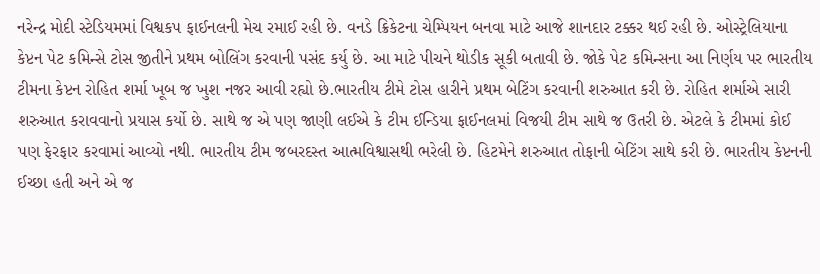નરેન્દ્ર મોદી સ્ટેડિયમમાં વિશ્વકપ ફાઈનલની મેચ રમાઈ રહી છે. વનડે ક્રિકેટના ચેમ્પિયન બનવા માટે આજે શાનદાર ટક્કર થઈ રહી છે. ઓસ્ટ્રેલિયાના કેપ્ટન પેટ કમિન્સે ટોસ જીતીને પ્રથમ બોલિંગ કરવાની પસંદ કર્યુ છે. આ માટે પીચને થોડીક સૂકી બતાવી છે. જોકે પેટ કમિન્સના આ નિર્ણય પર ભારતીય ટીમના કેપ્ટન રોહિત શર્મા ખૂબ જ ખુશ નજર આવી રહ્યો છે.ભારતીય ટીમે ટોસ હારીને પ્રથમ બેટિંગ કરવાની શરુઆત કરી છે. રોહિત શર્માએ સારી શરુઆત કરાવવાનો પ્રયાસ કર્યો છે. સાથે જ એ પણ જાણી લઈએ કે ટીમ ઈન્ડિયા ફાઈનલમાં વિજયી ટીમ સાથે જ ઉતરી છે. એટલે કે ટીમમાં કોઈ પણ ફેરફાર કરવામાં આવ્યો નથી. ભારતીય ટીમ જબરદસ્ત આત્મવિશ્વાસથી ભરેલી છે. હિટમેને શરુઆત તોફાની બેટિંગ સાથે કરી છે. ભારતીય કેપ્ટનની ઈચ્છા હતી અને એ જ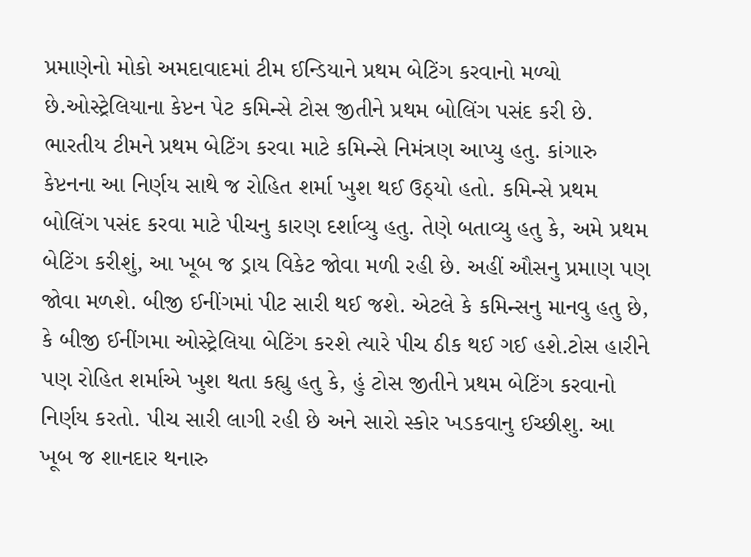પ્રમાણેનો મોકો અમદાવાદમાં ટીમ ઈન્ડિયાને પ્રથમ બેટિંગ કરવાનો મળ્યો છે.ઓસ્ટ્રેલિયાના કેપ્ટન પેટ કમિન્સે ટોસ જીતીને પ્રથમ બોલિંગ પસંદ કરી છે. ભારતીય ટીમને પ્રથમ બેટિંગ કરવા માટે કમિન્સે નિમંત્રણ આપ્યુ હતુ. કાંગારુ કેપ્ટનના આ નિર્ણય સાથે જ રોહિત શર્મા ખુશ થઈ ઉઠ્યો હતો. કમિન્સે પ્રથમ બોલિંગ પસંદ કરવા માટે પીચનુ કારણ દર્શાવ્યુ હતુ. તેણે બતાવ્યુ હતુ કે, અમે પ્રથમ બેટિંગ કરીશું, આ ખૂબ જ ડ્રાય વિકેટ જોવા મળી રહી છે. અહીં ઔસનુ પ્રમાણ પણ જોવા મળશે. બીજી ઈનીંગમાં પીટ સારી થઈ જશે. એટલે કે કમિન્સનુ માનવુ હતુ છે, કે બીજી ઈનીંગમા ઓસ્ટ્રેલિયા બેટિંગ કરશે ત્યારે પીચ ઠીક થઈ ગઈ હશે.ટોસ હારીને પણ રોહિત શર્માએ ખુશ થતા કહ્યુ હતુ કે, હું ટોસ જીતીને પ્રથમ બેટિંગ કરવાનો નિર્ણય કરતો. પીચ સારી લાગી રહી છે અને સારો સ્કોર ખડકવાનુ ઈચ્છીશુ. આ ખૂબ જ શાનદાર થનારુ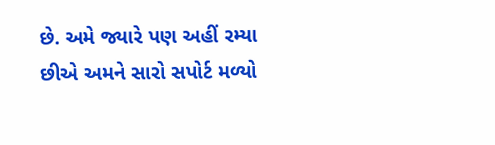છે. અમે જ્યારે પણ અહીં રમ્યા છીએ અમને સારો સપોર્ટ મળ્યો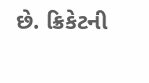છે. ક્રિકેટની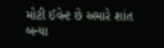મોટી ઈવેન્ટ છે અમારે શાંત બન્યા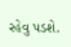રહેવુ પડશે.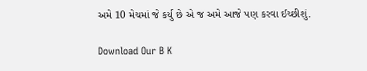અમે 10 મેચમાં જે કર્યુ છે એ જ અમે આજે પણ કરવા ઈચ્છીશું.

Download Our B K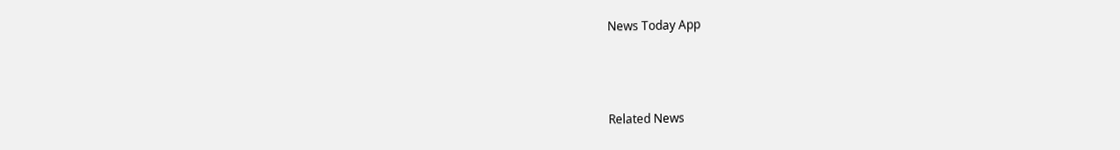News Today App



Related News